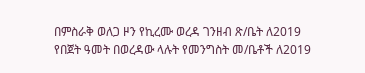በምስራቅ ወለጋ ዞን የኪረሙ ወረዳ ገንዘብ ጽ/ቤት ለ2019 የበጀት ዓመት በወረዳው ላሉት የመንግስት መ/ቤቶች ለ2019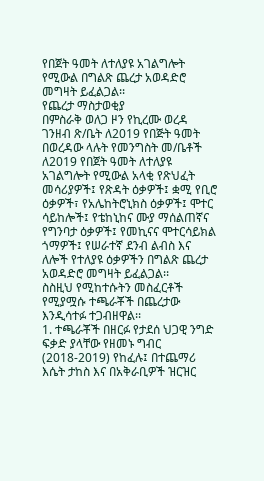የበጀት ዓመት ለተለያዩ አገልግሎት የሚውል በግልጽ ጨረታ አወዳድሮ መግዛት ይፈልጋል፡፡
የጨረታ ማስታወቂያ
በምስራቅ ወለጋ ዞን የኪረሙ ወረዳ ገንዘብ ጽ/ቤት ለ2019 የበጅት ዓመት በወረዳው ላሉት የመንግስት መ/ቤቶች ለ2019 የበጀት ዓመት ለተለያዩ አገልግሎት የሚውል አላቂ የጽህፈት መሳሪያዎች፤ የጽዳት ዕቃዎች፤ ቋሚ የቢሮ ዕቃዎች፣ የአሌከትሮኒክስ ዕቃዎች፤ ሞተር ሳይከሎች፤ የቴከኒከና ሙያ ማሰልጠኛና የግንባታ ዕቃዎች፤ የመኪናና ሞተርሳይክል ጎማዎች፤ የሠራተኛ ደንብ ልብስ እና ለሎች የተለያዩ ዕቃዎችን በግልጽ ጨረታ አወዳድሮ መግዛት ይፈልጋል፡፡
ስስዚህ የሚከተሱትን መስፈርቶች የሚያሟሱ ተጫራቾች በጨረታው እንዲሳተፉ ተጋብዘዋል፡፡
1. ተጫራቾች በዘርፉ የታደሰ ህጋዊ ንግድ ፍቃድ ያላቸው የዘመኑ ግብር (2018-2019) የከፈሉ፤ በተጨማሪ እሴት ታከስ እና በአቅራቢዎች ዝርዝር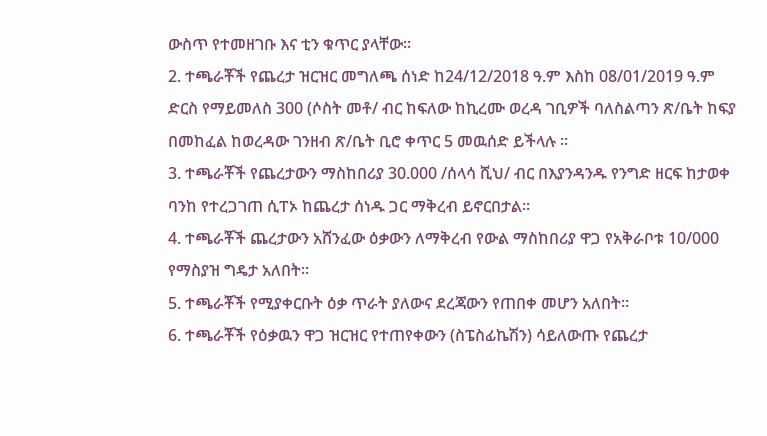ውስጥ የተመዘገቡ እና ቲን ቁጥር ያላቸው፡፡
2. ተጫራቾች የጨረታ ዝርዝር መግለጫ ሰነድ ከ24/12/2018 ዓ.ም እስከ 08/01/2019 ዓ.ም ድርስ የማይመለስ 300 (ሶስት መቶ/ ብር ከፍለው ከኪረሙ ወረዳ ገቢዎች ባለስልጣን ጽ/ቤት ከፍያ በመከፈል ከወረዳው ገንዘብ ጽ/ቤት ቢሮ ቀጥር 5 መዉሰድ ይችላሉ ፡፡
3. ተጫራቾች የጨረታውን ማስከበሪያ 30.000 /ሰላሳ ሺህ/ ብር በእያንዳንዱ የንግድ ዘርፍ ከታወቀ ባንከ የተረጋገጠ ሲፐኦ ከጨረታ ሰነዱ ጋር ማቅረብ ይኖርበታል፡፡
4. ተጫራቾች ጨረታውን አሸንፈው ዕቃውን ለማቅረብ የውል ማስከበሪያ ዋጋ የአቅራቦቱ 10/000 የማስያዝ ግዴታ አለበት፡፡
5. ተጫራቾች የሚያቀርቡት ዕቃ ጥራት ያለውና ደረጃውን የጠበቀ መሆን አለበት፡፡
6. ተጫራቾች የዕቃዉን ዋጋ ዝርዝር የተጠየቀውን (ስፔስፊኬሽን) ሳይለውጡ የጨረታ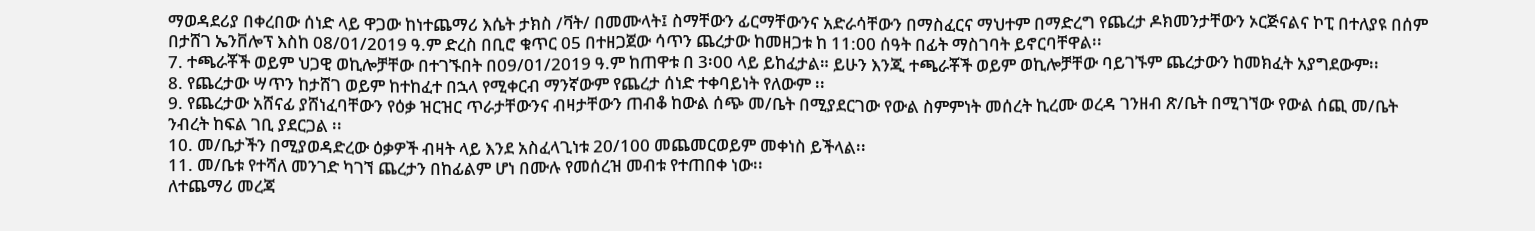ማወዳደሪያ በቀረበው ሰነድ ላይ ዋጋው ከነተጨማሪ እሴት ታክስ /ቫት/ በመሙላት፤ ስማቸውን ፊርማቸውንና አድራሳቸውን በማስፈርና ማህተም በማድረግ የጨረታ ዶክመንታቸውን ኦርጅናልና ኮፒ በተለያዩ በሰም በታሸገ ኤንቨሎፕ እስከ 08/01/2019 ዓ.ም ድረስ በቢሮ ቁጥር 05 በተዘጋጀው ሳጥን ጨረታው ከመዘጋቱ ከ 11:00 ሰዓት በፊት ማስገባት ይኖርባቸዋል፡፡
7. ተጫራቾች ወይም ህጋዊ ወኪሎቻቸው በተገኙበት በ09/01/2019 ዓ.ም ከጠዋቱ በ 3፡00 ላይ ይከፈታል። ይሁን እንጂ ተጫራቾች ወይም ወኪሎቻቸው ባይገኙም ጨረታውን ከመክፈት አያግደውም፡፡
8. የጨረታው ሣጥን ከታሸገ ወይም ከተከፈተ በኋላ የሚቀርብ ማንኛውም የጨረታ ሰነድ ተቀባይነት የለውም ፡፡
9. የጨረታው አሸናፊ ያሸነፈባቸውን የዕቃ ዝርዝር ጥራታቸውንና ብዛታቸውን ጠብቆ ከውል ሰጭ መ/ቤት በሚያደርገው የውል ስምምነት መሰረት ኪረሙ ወረዳ ገንዘብ ጽ/ቤት በሚገኘው የውል ሰጪ መ/ቤት ንብረት ከፍል ገቢ ያደርጋል ፡፡
10. መ/ቤታችን በሚያወዳድረው ዕቃዎች ብዛት ላይ እንደ አስፈላጊነቱ 20/100 መጨመርወይም መቀነስ ይችላል፡፡
11. መ/ቤቱ የተሻለ መንገድ ካገኘ ጨረታን በከፊልም ሆነ በሙሉ የመሰረዝ መብቱ የተጠበቀ ነው፡፡
ለተጨማሪ መረጃ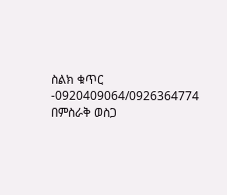ስልክ ቁጥር -0920409064/0926364774
በምስራቅ ወስጋ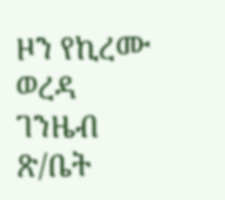ዞን የኪረሙ ወረዳ ገንዜብ ጽ/ቤት